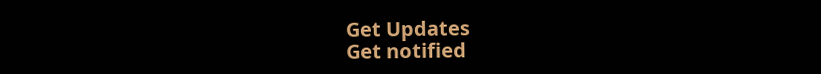Get Updates
Get notified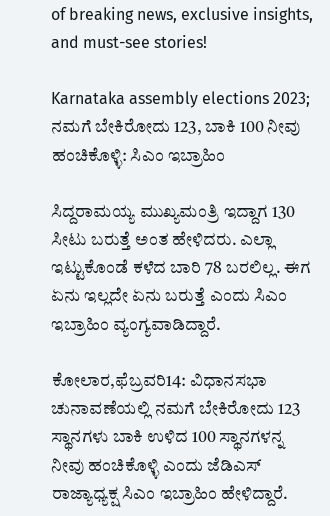of breaking news, exclusive insights, and must-see stories!

Karnataka assembly elections 2023; ನಮಗೆ ಬೇಕಿರೋದು 123, ಬಾಕಿ 100 ನೀವು ಹಂಚಿಕೊಳ್ಳಿ: ಸಿಎಂ ಇಬ್ರಾಹಿಂ

ಸಿದ್ದರಾಮಯ್ಯ ಮುಖ್ಯಮಂತ್ರಿ ಇದ್ದಾಗ 130 ಸೀಟು ಬರುತ್ತೆ ಅಂತ ಹೇಳಿದರು. ಎಲ್ಲಾ ಇಟ್ಟುಕೊಂಡೆ ಕಳೆದ ಬಾರಿ 78 ಬರಲಿಲ್ಲ. ಈಗ ಏನು ಇಲ್ಲದೇ ಏನು ಬರುತ್ತೆ ಎಂದು ಸಿಎಂ ಇಬ್ರಾಹಿಂ ವ್ಯಂಗ್ಯವಾಡಿದ್ದಾರೆ.

ಕೋಲಾರ,ಫೆಬ್ರವರಿ14: ವಿಧಾನಸಭಾ ಚುನಾವಣೆಯಲ್ಲಿ ನಮಗೆ ಬೇಕಿರೋದು 123 ಸ್ಥಾನಗಳು ಬಾಕಿ ಉಳಿದ 100 ಸ್ಥಾನಗಳನ್ನ ನೀವು ಹಂಚಿಕೊಳ್ಳಿ ಎಂದು ಜೆಡಿಎಸ್ ರಾಜ್ಯಾಧ್ಯಕ್ಷ ಸಿಎಂ ಇಬ್ರಾಹಿಂ ಹೇಳಿದ್ದಾರೆ.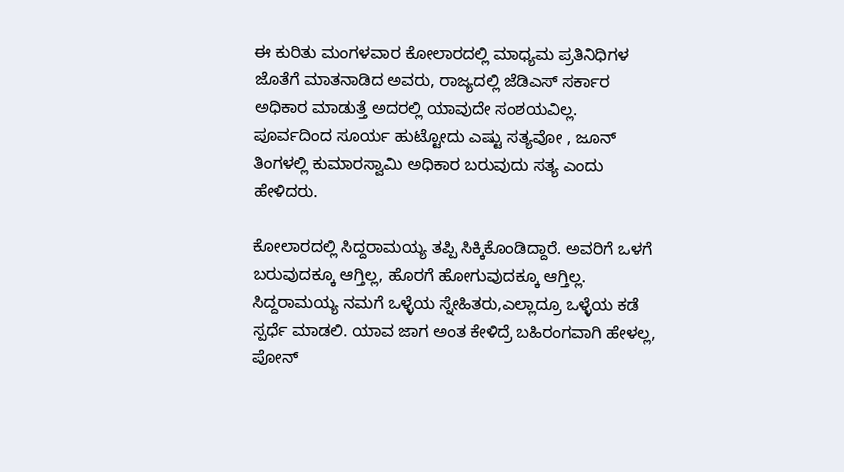ಈ ಕುರಿತು ಮಂಗಳವಾರ ಕೋಲಾರದಲ್ಲಿ ಮಾಧ್ಯಮ ಪ್ರತಿನಿಧಿಗಳ ಜೊತೆಗೆ ಮಾತನಾಡಿದ ಅವರು, ರಾಜ್ಯದಲ್ಲಿ ಜೆಡಿಎಸ್ ಸರ್ಕಾರ ಅಧಿಕಾರ ಮಾಡುತ್ತೆ ಅದರಲ್ಲಿ ಯಾವುದೇ ಸಂಶಯವಿಲ್ಲ. ಪೂರ್ವದಿಂದ ಸೂರ್ಯ ಹುಟ್ಟೋದು ಎಷ್ಟು ಸತ್ಯವೋ , ಜೂನ್ ತಿಂಗಳಲ್ಲಿ ಕುಮಾರಸ್ವಾಮಿ ಅಧಿಕಾರ ಬರುವುದು ಸತ್ಯ ಎಂದು ಹೇಳಿದರು.

ಕೋಲಾರದಲ್ಲಿ ಸಿದ್ದರಾಮಯ್ಯ ತಪ್ಪಿ ಸಿಕ್ಕಿಕೊಂಡಿದ್ದಾರೆ. ಅವರಿಗೆ ಒಳಗೆ ಬರುವುದಕ್ಕೂ ಆಗ್ತಿಲ್ಲ, ಹೊರಗೆ ಹೋಗುವುದಕ್ಕೂ ಆಗ್ತಿಲ್ಲ. ಸಿದ್ದರಾಮಯ್ಯ ನಮಗೆ ಒಳ್ಳೆಯ ಸ್ನೇಹಿತರು,ಎಲ್ಲಾದ್ರೂ ಒಳ್ಳೆಯ ಕಡೆ ಸ್ಪರ್ಧೆ ಮಾಡಲಿ. ಯಾವ ಜಾಗ ಅಂತ ಕೇಳಿದ್ರೆ ಬಹಿರಂಗವಾಗಿ ಹೇಳಲ್ಲ, ಪೋನ್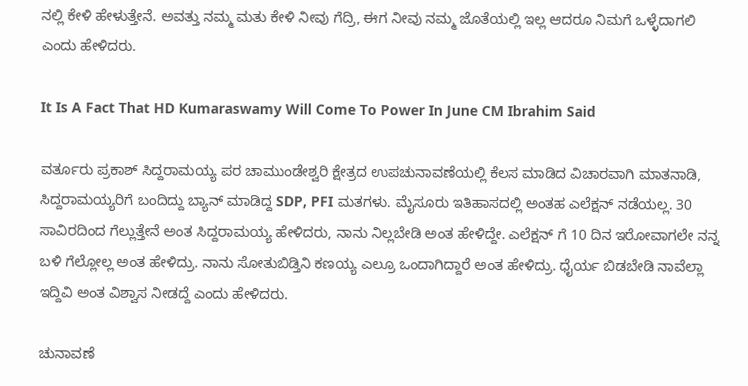ನಲ್ಲಿ ಕೇಳಿ ಹೇಳುತ್ತೇನೆ. ಅವತ್ತು ನಮ್ಮ ಮತು ಕೇಳಿ ನೀವು ಗೆದ್ರಿ, ಈಗ ನೀವು ನಮ್ಮ ಜೊತೆಯಲ್ಲಿ ಇಲ್ಲ ಆದರೂ ನಿಮಗೆ ಒಳ್ಳೆದಾಗಲಿ ಎಂದು ಹೇಳಿದರು.

It Is A Fact That HD Kumaraswamy Will Come To Power In June CM Ibrahim Said

ವರ್ತೂರು ಪ್ರಕಾಶ್ ಸಿದ್ದರಾಮಯ್ಯ ಪರ ಚಾಮುಂಡೇಶ್ವರಿ ಕ್ಷೇತ್ರದ ಉಪಚುನಾವಣೆಯಲ್ಲಿ ಕೆಲಸ ಮಾಡಿದ ವಿಚಾರವಾಗಿ ಮಾತನಾಡಿ, ಸಿದ್ದರಾಮಯ್ಯರಿಗೆ ಬಂದಿದ್ದು ಬ್ಯಾನ್ ಮಾಡಿದ್ದ SDP, PFI ಮತಗಳು. ಮೈಸೂರು ಇತಿಹಾಸದಲ್ಲಿ ಅಂತಹ ಎಲೆಕ್ಷನ್ ನಡೆಯಲ್ಲ. 30 ಸಾವಿರದಿಂದ ಗೆಲ್ಲುತ್ತೇನೆ ಅಂತ ಸಿದ್ದರಾಮಯ್ಯ ಹೇಳಿದರು, ನಾನು ನಿಲ್ಲಬೇಡಿ ಅಂತ ಹೇಳಿದ್ದೇ. ಎಲೆಕ್ಷನ್ ಗೆ 10 ದಿನ ಇರೋವಾಗಲೇ ನನ್ನ ಬಳಿ ಗೆಲ್ಲೋಲ್ಲ ಅಂತ ಹೇಳಿದ್ರು. ನಾನು ಸೋತುಬಿಡ್ತಿನಿ ಕಣಯ್ಯ ಎಲ್ರೂ ಒಂದಾಗಿದ್ದಾರೆ ಅಂತ ಹೇಳಿದ್ರು. ಧೈರ್ಯ ಬಿಡಬೇಡಿ ನಾವೆಲ್ಲಾ ಇದ್ದಿವಿ ಅಂತ ವಿಶ್ವಾಸ ನೀಡದ್ದೆ ಎಂದು ಹೇಳಿದರು.

ಚುನಾವಣೆ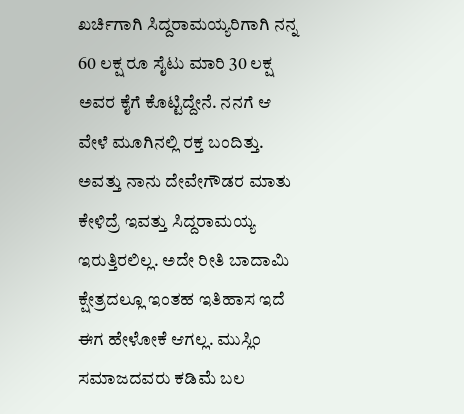ಖರ್ಚಿಗಾಗಿ ಸಿದ್ದರಾಮಯ್ಯರಿಗಾಗಿ ನನ್ನ 60 ಲಕ್ಷ ರೂ ಸೈಟು ಮಾರಿ 30 ಲಕ್ಷ ಅವರ ಕೈಗೆ ಕೊಟ್ಟಿದ್ದೇನೆ. ನನಗೆ ಆ ವೇಳೆ ಮೂಗಿನಲ್ಲಿ ರಕ್ತ ಬಂದಿತ್ತು. ಅವತ್ತು ನಾನು ದೇವೇಗೌಡರ ಮಾತು ಕೇಳಿದ್ರೆ ಇವತ್ತು ಸಿದ್ದರಾಮಯ್ಯ ಇರುತ್ತಿರಲಿಲ್ಲ. ಅದೇ ರೀತಿ ಬಾದಾಮಿ ಕ್ಷೇತ್ರದಲ್ಲೂ ಇಂತಹ ಇತಿಹಾಸ ಇದೆ ಈಗ ಹೇಳೋಕೆ ಆಗಲ್ಲ. ಮುಸ್ಲಿಂ ಸಮಾಜದವರು ಕಡಿಮೆ ಬಲ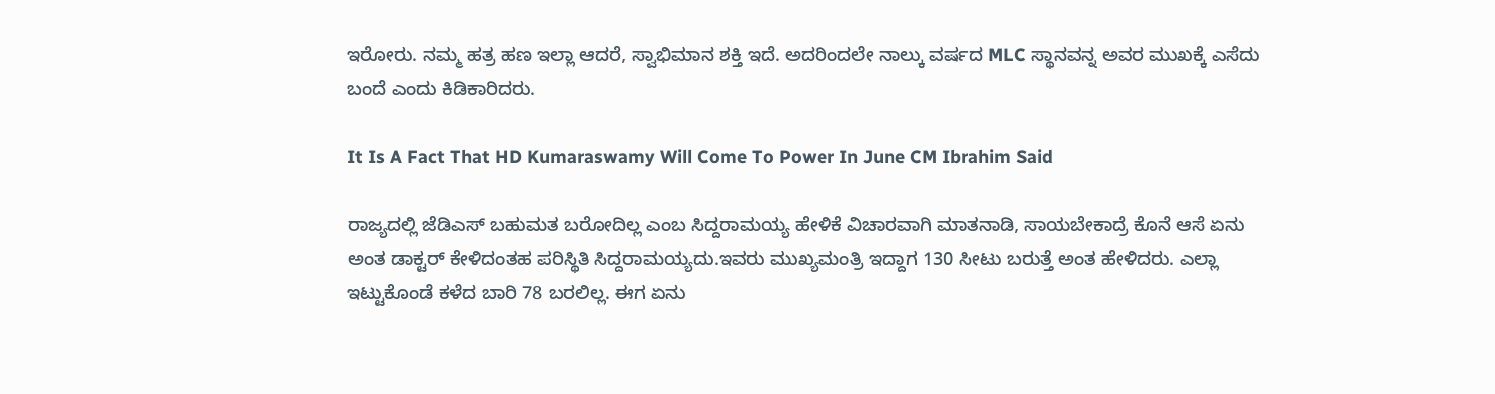ಇರೋರು. ನಮ್ಮ ಹತ್ರ ಹಣ ಇಲ್ಲಾ ಆದರೆ, ಸ್ವಾಭಿಮಾನ ಶಕ್ತಿ ಇದೆ. ಅದರಿಂದಲೇ ನಾಲ್ಕು ವರ್ಷದ MLC ಸ್ಥಾನವನ್ನ ಅವರ ಮುಖಕ್ಕೆ ಎಸೆದು ಬಂದೆ ಎಂದು ಕಿಡಿಕಾರಿದರು.

It Is A Fact That HD Kumaraswamy Will Come To Power In June CM Ibrahim Said

ರಾಜ್ಯದಲ್ಲಿ ಜೆಡಿಎಸ್ ಬಹುಮತ ಬರೋದಿಲ್ಲ ಎಂಬ ಸಿದ್ದರಾಮಯ್ಯ ಹೇಳಿಕೆ ವಿಚಾರವಾಗಿ ಮಾತನಾಡಿ, ಸಾಯಬೇಕಾದ್ರೆ ಕೊನೆ ಆಸೆ ಏನು ಅಂತ ಡಾಕ್ಟರ್ ಕೇಳಿದಂತಹ ಪರಿಸ್ಥಿತಿ ಸಿದ್ದರಾಮಯ್ಯದು.ಇವರು ಮುಖ್ಯಮಂತ್ರಿ ಇದ್ದಾಗ 130 ಸೀಟು ಬರುತ್ತೆ ಅಂತ ಹೇಳಿದರು. ಎಲ್ಲಾ ಇಟ್ಟುಕೊಂಡೆ ಕಳೆದ ಬಾರಿ 78 ಬರಲಿಲ್ಲ. ಈಗ ಏನು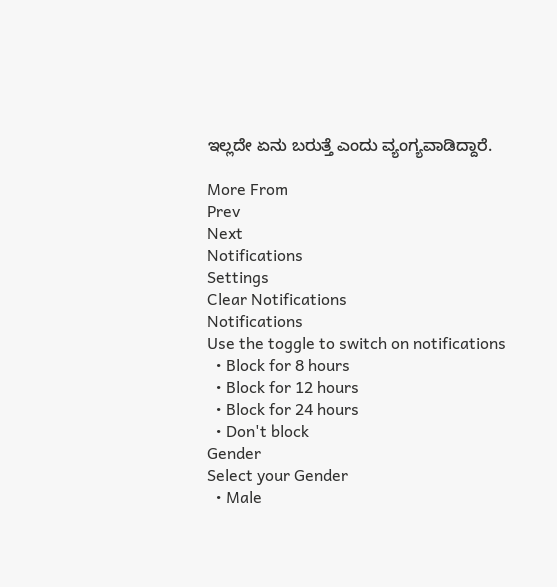ಇಲ್ಲದೇ ಏನು ಬರುತ್ತೆ ಎಂದು ವ್ಯಂಗ್ಯವಾಡಿದ್ದಾರೆ.

More From
Prev
Next
Notifications
Settings
Clear Notifications
Notifications
Use the toggle to switch on notifications
  • Block for 8 hours
  • Block for 12 hours
  • Block for 24 hours
  • Don't block
Gender
Select your Gender
  • Male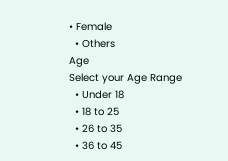• Female
  • Others
Age
Select your Age Range
  • Under 18
  • 18 to 25
  • 26 to 35
  • 36 to 45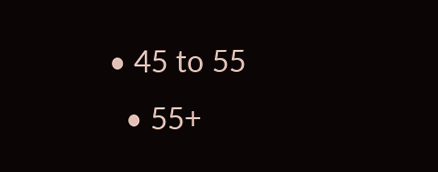• 45 to 55
  • 55+